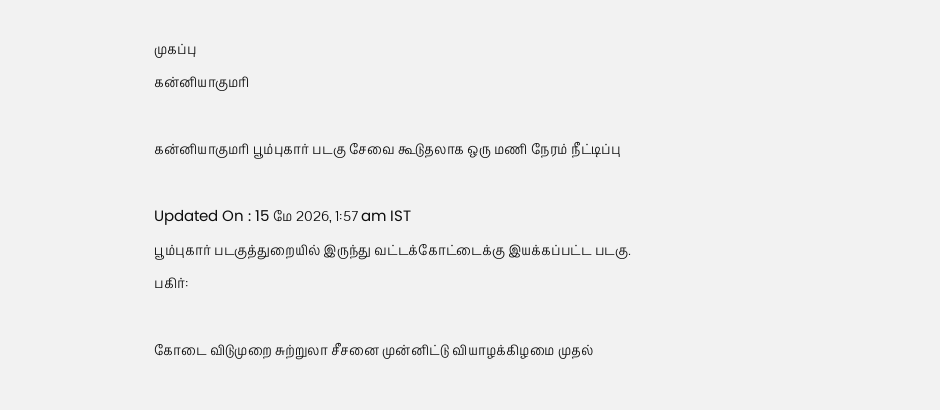முகப்பு
கன்னியாகுமரி

கன்னியாகுமரி பூம்புகார் படகு சேவை கூடுதலாக ஒரு மணி நேரம் நீட்டிப்பு

Updated On : 15 மே 2026, 1:57 am IST
பூம்புகார் படகுத்துறையில் இருந்து வட்டக்கோட்டைக்கு இயக்கப்பட்ட படகு.
பகிர்:

கோடை விடுமுறை சுற்றுலா சீசனை முன்னிட்டு வியாழக்கிழமை முதல்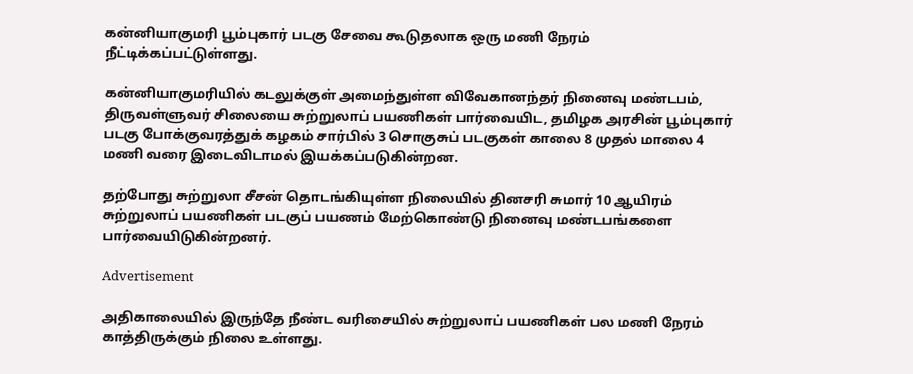கன்னியாகுமரி பூம்புகார் படகு சேவை கூடுதலாக ஒரு மணி நேரம் நீட்டிக்கப்பட்டுள்ளது.

கன்னியாகுமரியில் கடலுக்குள் அமைந்துள்ள விவேகானந்தர் நினைவு மண்டபம், திருவள்ளுவர் சிலையை சுற்றுலாப் பயணிகள் பார்வையிட, தமிழக அரசின் பூம்புகார் படகு போக்குவரத்துக் கழகம் சார்பில் 3 சொகுசுப் படகுகள் காலை 8 முதல் மாலை 4 மணி வரை இடைவிடாமல் இயக்கப்படுகின்றன.

தற்போது சுற்றுலா சீசன் தொடங்கியுள்ள நிலையில் தினசரி சுமார் 10 ஆயிரம் சுற்றுலாப் பயணிகள் படகுப் பயணம் மேற்கொண்டு நினைவு மண்டபங்களை பார்வையிடுகின்றனர்.

Advertisement

அதிகாலையில் இருந்தே நீண்ட வரிசையில் சுற்றுலாப் பயணிகள் பல மணி நேரம் காத்திருக்கும் நிலை உள்ளது.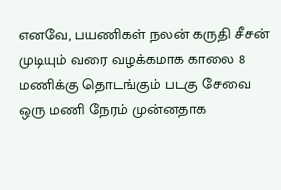எனவே, பயணிகள் நலன் கருதி சீசன் முடியும் வரை வழக்கமாக காலை 8 மணிக்கு தொடங்கும் படகு சேவை ஒரு மணி நேரம் முன்னதாக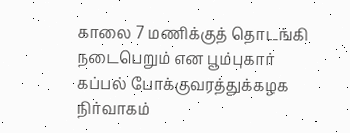காலை 7 மணிக்குத் தொடங்கி நடைபெறும் என பூம்புகார் கப்பல் போக்குவரத்துக்கழக நிர்வாகம்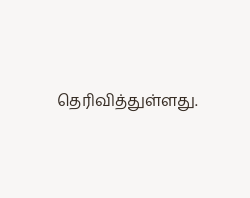தெரிவித்துள்ளது.